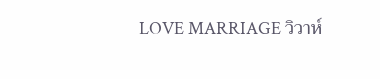LOVE MARRIAGE วิวาห์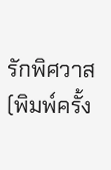รักพิศวาส
(พิมพ์ครั้ง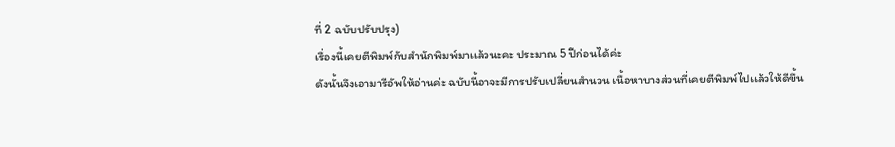ที่ 2 ฉบับปรับปรุง)
เรื่องนี้เคยตีพิมพ์กับสำนักพิมพ์มาเเล้วนะคะ ประมาณ 5 ปีก่อนได้ค่ะ
ดังนั้นจึงเอามารีอัพให้อ่านค่ะ ฉบับนี้อาจะมีการปรับเปลี่ยนสำนวน เนื้อหาบางส่วนที่เคยตีพิมพ์ไปเเล้วให้ดีขึ้น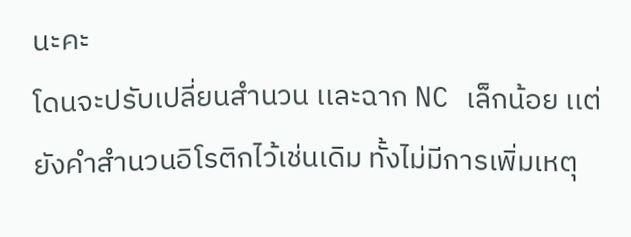นะคะ
โดนจะปรับเปลี่ยนสำนวน เเละฉาก NC เล็กน้อย เเต่ยังคำสำนวนอิโรติกไว้เช่นเดิม ทั้งไม่มีการเพิ่มเหตุ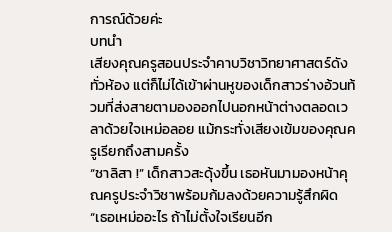การณ์ด้วยค่ะ
บทนำ
เสียงคุณครูสอนประจำคาบวิชาวิทยาศาสตร์ดังทั่วห้อง แต่ก็ไม่ได้เข้าผ่านหูของเด็กสาวร่างอ้วนท้วมที่ส่งสายตามองออกไปนอกหน้าต่างตลอดเวลาด้วยใจเหม่อลอย แม้กระทั่งเสียงเข้มของคุณครูเรียกถึงสามครั้ง
“ชาลิสา !” เด็กสาวสะดุ้งขึ้น เธอหันมามองหน้าคุณครูประจำวิชาพร้อมก้มลงด้วยความรู้สึกผิด
“เธอเหม่ออะไร ถ้าไม่ตั้งใจเรียนอีก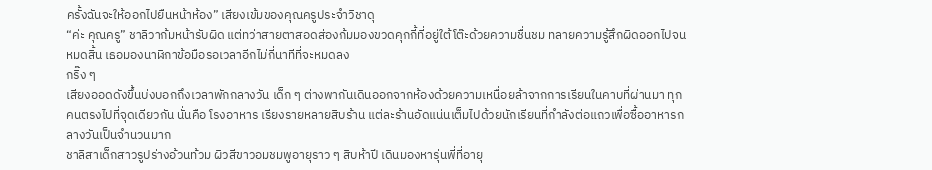ครั้งฉันจะให้ออกไปยืนหน้าห้อง” เสียงเข้มของคุณครูประจำวิชาดุ
“ค่ะ คุณครู” ชาลิวาก้มหน้ารับผิด แต่ทว่าสายตาสอดส่องก้มมองขวดคุกกี้ที่อยู่ใต้โต๊ะด้วยความชื่นชม ทลายความรู้สึกผิดออกไปจนหมดสิ้น เธอมองนาฬิกาข้อมือรอเวลาอีกไม่กี่นาทีที่จะหมดลง
กริ๊ง ๆ
เสียงออดดังขึ้นบ่งบอกถึงเวลาพักกลางวัน เด็ก ๆ ต่างพากันเดินออกจากห้องด้วยความเหนื่อยล้าจากการเรียนในคาบที่ผ่านมา ทุกคนตรงไปที่จุดเดียวกัน นั่นคือ โรงอาหาร เรียงรายหลายสิบร้าน แต่ละร้านอัดแน่นเต็มไปด้วยนักเรียนที่กำลังต่อแถวเพื่อซื้ออาหารกลางวันเป็นจำนวนมาก
ชาลิสาเด็กสาวรูปร่างอ้วนท้วม ผิวสีขาวอมชมพูอายุราว ๆ สิบห้าปี เดินมองหารุ่นพี่ที่อายุ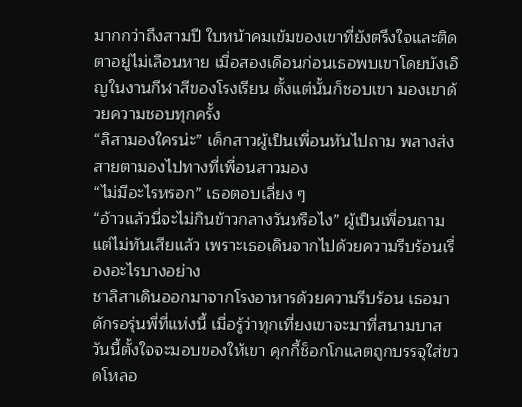มากกว่าถึงสามปี ใบหน้าคมเข้มของเขาที่ยังตรึงใจและติดตาอยู่ไม่เลือนหาย เมื่อสองเดือนก่อนเธอพบเขาโดยบังเอิญในงานกีฬาสีของโรงเรียน ตั้งแต่นั้นก็ชอบเขา มองเขาด้วยความชอบทุกครั้ง
“ลิสามองใครน่ะ” เด็กสาวผู้เป็นเพื่อนหันไปถาม พลางส่งสายตามองไปทางที่เพื่อนสาวมอง
“ไม่มีอะไรหรอก” เธอตอบเลี่ยง ๆ
“อ้าวแล้วนี่จะไม่กินข้าวกลางวันหรือไง” ผู้เป็นเพื่อนถาม แต่ไม่ทันเสียแล้ว เพราะเธอเดินจากไปด้วยความรีบร้อนเรื่องอะไรบางอย่าง
ชาลิสาเดินออกมาจากโรงอาหารด้วยความรีบร้อน เธอมาดักรอรุ่นพี่ที่แห่งนี้ เมื่อรู้ว่าทุกเที่ยงเขาจะมาที่สนามบาส วันนี้ตั้งใจจะมอบของให้เขา คุกกี้ช็อกโกแลตถูกบรรจุใส่ขวดโหลอ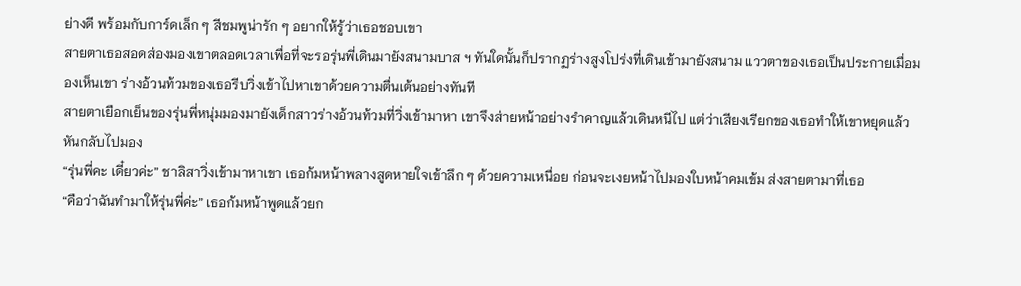ย่างดี พร้อมกับการ์ดเล็ก ๆ สีชมพูน่ารัก ๆ อยากให้รู้ว่าเธอชอบเขา
สายตาเธอสอดส่องมองเขาตลอดเวลาเพื่อที่จะรอรุ่นพี่เดินมายังสนามบาส ฯ ทันใดนั้นก็ปรากฏร่างสูงโปร่งที่เดินเข้ามายังสนาม แววตาของเธอเป็นประกายเมื่อมองเห็นเขา ร่างอ้วนท้วมของเธอรีบวิ่งเข้าไปหาเขาด้วยความตื่นเต้นอย่างทันที
สายตาเยือกเย็นของรุ่นพี่หนุ่มมองมายังเด็กสาวร่างอ้วนท้วมที่วิ่งเข้ามาหา เขาจึงส่ายหน้าอย่างรำคาญแล้วเดินหนีไป แต่ว่าเสียงเรียกของเธอทำให้เขาหยุดแล้วหันกลับไปมอง
“รุ่นพี่คะ เดี๋ยวค่ะ” ชาลิสาวิ่งเข้ามาหาเขา เธอก้มหน้าพลางสูดหายใจเข้าลึก ๆ ด้วยความเหนื่อย ก่อนจะเงยหน้าไปมองใบหน้าคมเข้ม ส่งสายตามาที่เธอ
“คือว่าฉันทำมาให้รุ่นพี่ค่ะ” เธอก้มหน้าพูดแล้วยก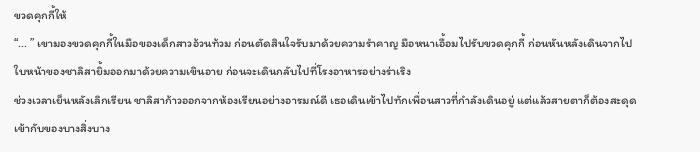ขวดคุกกี้ให้
“... ” เขามองขวดคุกกี้ในมือของเด็กสาวอ้วนท้วม ก่อนตัดสินใจรับมาด้วยความรำคาญ มือหนาเอื้อมไปรับขวดคุกกี้ ก่อนหันหลังเดินจากไป ใบหน้าของชาลิสายิ้มออกมาด้วยความเขินอาย ก่อนจะเดินกลับไปที่โรงอาหารอย่างร่าเริง
ช่วงเวลาเย็นหลังเลิกเรียน ชาลิสาก้าวออกจากห้องเรียนอย่างอารมณ์ดี เธอเดินเข้าไปทักเพื่อนสาวที่กำลังเดินอยู่ แต่แล้วสายตาก็ต้องสะดุดเข้ากับของบางสิ่งบาง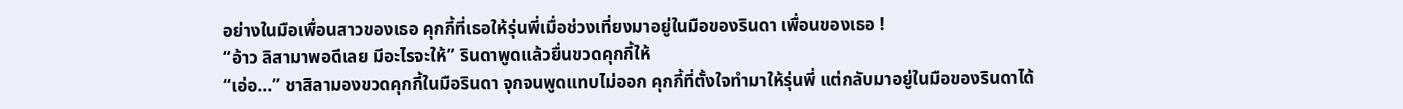อย่างในมือเพื่อนสาวของเธอ คุกกี้ที่เธอให้รุ่นพี่เมื่อช่วงเที่ยงมาอยู่ในมือของรินดา เพื่อนของเธอ !
“อ้าว ลิสามาพอดีเลย มีอะไรจะให้” รินดาพูดแล้วยื่นขวดคุกกี้ให้
“เอ่อ...” ชาสิลามองขวดคุกกี้ในมือรินดา จุกจนพูดแทบไม่ออก คุกกี้ที่ตั้งใจทำมาให้รุ่นพี่ แต่กลับมาอยู่ในมือของรินดาได้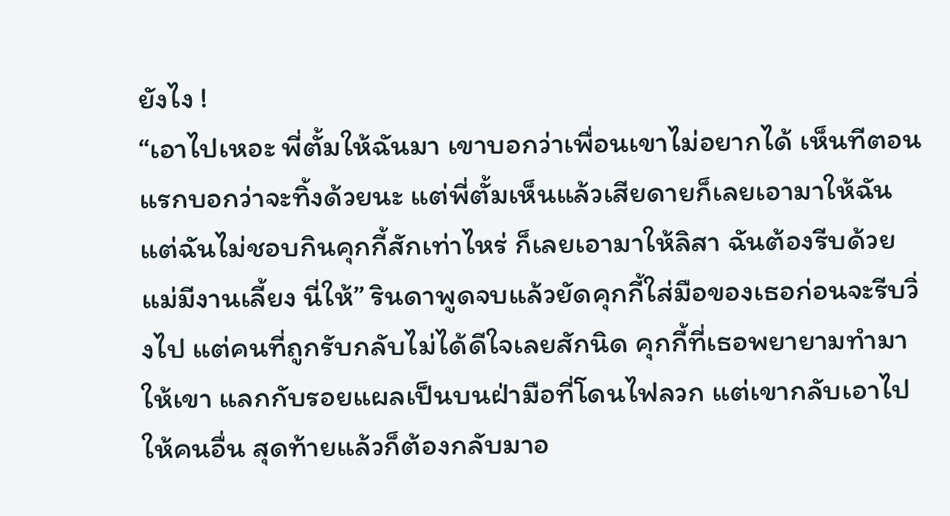ยังไง !
“เอาไปเหอะ พี่ตั้มให้ฉันมา เขาบอกว่าเพื่อนเขาไม่อยากได้ เห็นทีตอนแรกบอกว่าจะทิ้งด้วยนะ แต่พี่ตั้มเห็นแล้วเสียดายก็เลยเอามาให้ฉัน แต่ฉันไม่ชอบกินคุกกี้สักเท่าไหร่ ก็เลยเอามาให้ลิสา ฉันต้องรีบด้วย แม่มีงานเลี้ยง นี่ให้” รินดาพูดจบแล้วยัดคุกกี้ใส่มือของเธอก่อนจะรีบวิ่งไป แต่คนที่ถูกรับกลับไม่ได้ดีใจเลยสักนิด คุกกี้ที่เธอพยายามทำมาให้เขา แลกกับรอยแผลเป็นบนฝ่ามือที่โดนไฟลวก แต่เขากลับเอาไปให้คนอื่น สุดท้ายแล้วก็ต้องกลับมาอ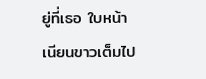ยู่ที่เธอ ใบหน้าเนียนขาวเต็มไป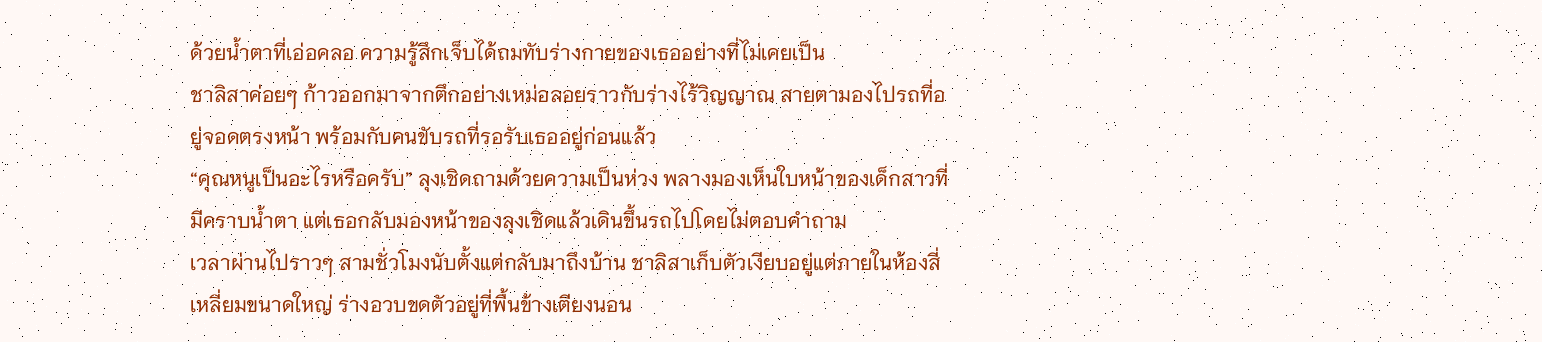ด้วยน้ำตาที่เอ่อคลอ ความรู้สึกเจ็บได้ถมทับร่างกายของเธออย่างที่ไม่เคยเป็น
ชาลิสาค่อยๆ ก้าวออกมาจากตึกอย่างเหม่อลอยราวกับร่างไร้วิญญาณ สายตามองไปรถที่อยู่จอดตรงหน้า พร้อมกับคนขับรถที่รอรับเธออยู่ก่อนแล้ว
“คุณหนูเป็นอะไรหรือครับ” ลุงเชิดถามด้วยความเป็นห่วง พลางมองเห็นใบหน้าของเด็กสาวที่มีคราบน้ำตา แต่เธอกลับมองหน้าของลุงเชิดแล้วเดินขึ้นรถไปโดยไม่ตอบคำถาม
เวลาผ่านไปราวๆ สามชั่วโมงนับตั้งแต่กลับมาถึงบ้าน ชาลิสาเก็บตัวเงียบอยู่แต่ภายในห้องสี่เหลี่ยมขนาดใหญ่ ร่างอวบขดตัวอยู่ที่พื้นข้างเตียงนอน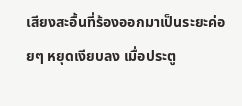เสียงสะอื้นที่ร้องออกมาเป็นระยะค่อยๆ หยุดเงียบลง เมื่อประตู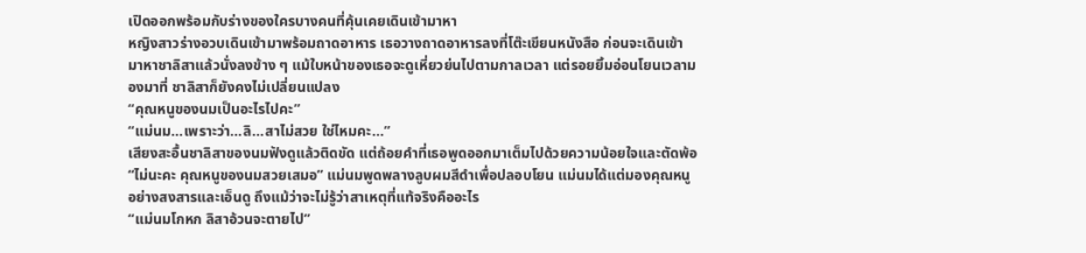เปิดออกพร้อมกับร่างของใครบางคนที่คุ้นเคยเดินเข้ามาหา
หญิงสาวร่างอวบเดินเข้ามาพร้อมถาดอาหาร เธอวางถาดอาหารลงที่โต๊ะเขียนหนังสือ ก่อนจะเดินเข้ามาหาชาลิสาแล้วนั่งลงข้าง ๆ แม้ใบหน้าของเธอจะดูเหี่ยวย่นไปตามกาลเวลา แต่รอยยิ้มอ่อนโยนเวลามองมาที่ ชาลิสาก็ยังคงไม่เปลี่ยนแปลง
“คุณหนูของนมเป็นอะไรไปคะ”
“แม่นม...เพราะว่า...ลิ...สาไม่สวย ใช่ไหมคะ...”
เสียงสะอื้นชาลิสาของนมฟังดูแล้วติดขัด แต่ถ้อยคำที่เธอพูดออกมาเต็มไปด้วยความน้อยใจและตัดพ้อ
“ไม่นะคะ คุณหนูของนมสวยเสมอ” แม่นมพูดพลางลูบผมสีดำเพื่อปลอบโยน แม่นมได้แต่มองคุณหนูอย่างสงสารและเอ็นดู ถึงแม้ว่าจะไม่รู้ว่าสาเหตุที่แท้จริงคืออะไร
“แม่นมโกหก ลิสาอ้วนจะตายไป”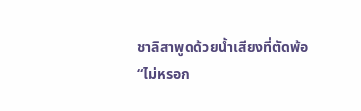ชาลิสาพูดด้วยน้ำเสียงที่ตัดพ้อ
“ไม่หรอก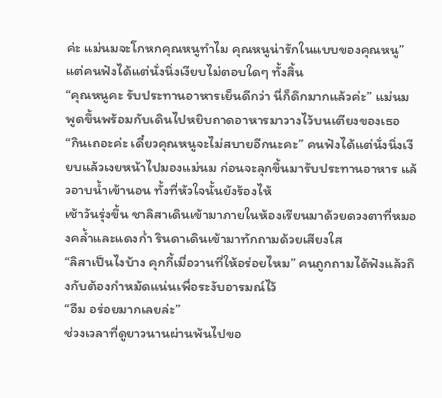ค่ะ แม่นมจะโกหกคุณหนูทำไม คุณหนูน่ารักในแบบของคุณหนู” แต่คนฟังได้แต่นั่งนิ่งเงียบไม่ตอบใดๆ ทั้งสิ้น
“คุณหนูคะ รับประทานอาหารเย็นดีกว่า นี่ก็ดึกมากแล้วค่ะ” แม่นมพูดขึ้นพร้อมกับเดินไปหยิบถาดอาหารมาวางไว้บนเตียงของเธอ
“กินเถอะค่ะ เดี๋ยวคุณหนูจะไม่สบายอีกนะคะ” คนฟังได้แต่นั่งนิ่งเงียบแล้วเงยหน้าไปมองแม่นม ก่อนจะลุกขึ้นมารับประทานอาหาร แล้วอาบน้ำเข้านอน ทั้งที่หัวใจนั้นยังร้องไห้
เช้าวันรุ่งขึ้น ชาลิสาเดินเข้ามาภายในห้องเรียนมาด้วยดวงตาที่หมองคล้ำและแดงก่ำ รินดาเดินเข้ามาทักถามด้วยเสียงใส
“ลิสาเป็นไงบ้าง คุกกี้เมื่อวานที่ให้อร่อยไหม” คนถูกถามได้ฟังแล้วถึงกับต้องกำหมัดแน่นเพื่อระงับอารมณ์ไว้
“อืม อร่อยมากเลยล่ะ”
ช่วงเวลาที่ดูยาวนานผ่านพ้นไปขอ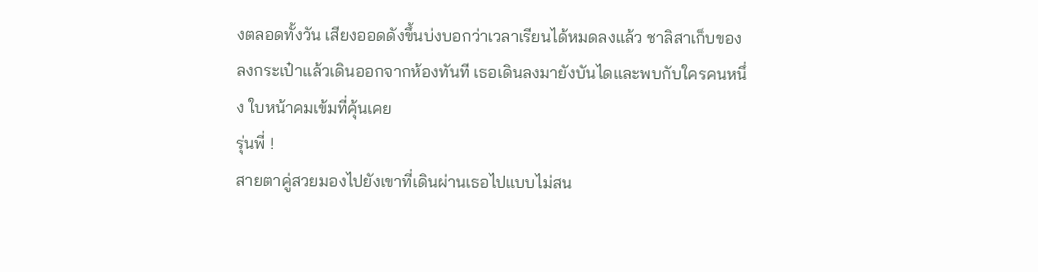งตลอดทั้งวัน เสียงออดดังขึ้นบ่งบอกว่าเวลาเรียนได้หมดลงแล้ว ชาลิสาเก็บของลงกระเป๋าแล้วเดินออกจากห้องทันที เธอเดินลงมายังบันไดและพบกับใครคนหนึ่ง ใบหน้าคมเข้มที่คุ้นเคย
รุ่นพี่ !
สายตาคู่สวยมองไปยังเขาที่เดินผ่านเธอไปแบบไม่สน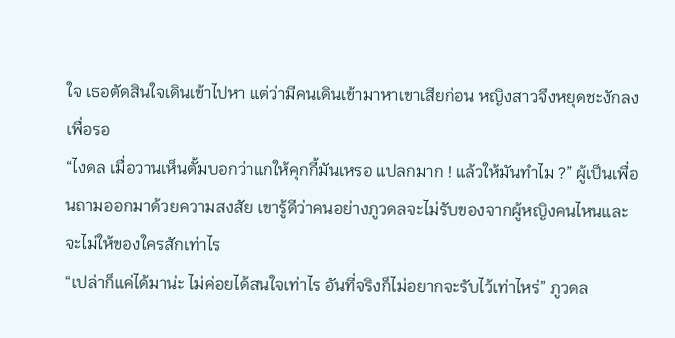ใจ เธอตัดสินใจเดินเข้าไปหา แต่ว่ามีคนเดินเข้ามาหาเขาเสียก่อน หญิงสาวจึงหยุดชะงักลงเพื่อรอ
“ไงดล เมื่อวานเห็นตั้มบอกว่าแกให้คุกกี้มันเหรอ แปลกมาก ! แล้วให้มันทำไม ?” ผู้เป็นเพื่อนถามออกมาด้วยความสงสัย เขารู้ดีว่าคนอย่างภูวดลจะไม่รับของจากผู้หญิงคนไหนและจะไม่ให้ของใครสักเท่าไร
“เปล่าก็แค่ได้มาน่ะ ไม่ค่อยได้สนใจเท่าไร อันที่จริงก็ไม่อยากจะรับไว้เท่าไหร่” ภูวดล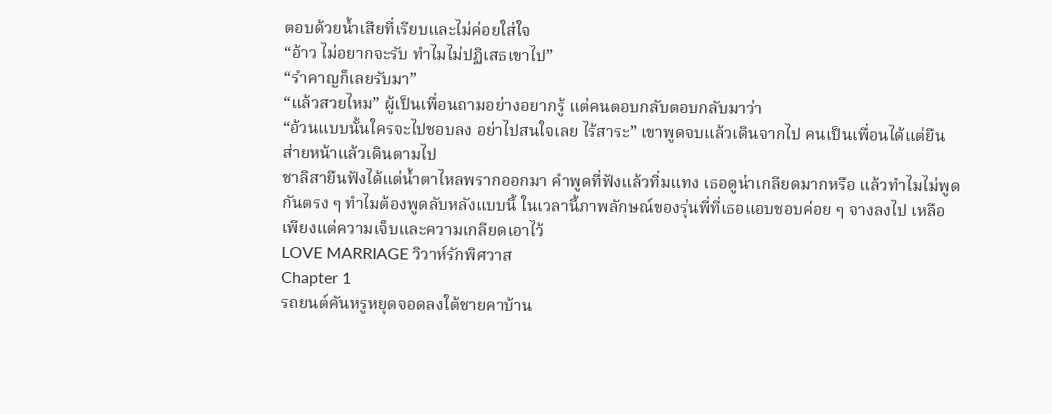ตอบด้วยน้ำเสียที่เรียบและไม่ค่อยใส่ใจ
“อ้าว ไม่อยากจะรับ ทำไมไม่ปฏิเสธเขาไป”
“รำคาญก็เลยรับมา”
“แล้วสวยไหม” ผู้เป็นเพื่อนถามอย่างอยากรู้ แต่คนตอบกลับตอบกลับมาว่า
“อ้วนแบบนั้นใครจะไปชอบลง อย่าไปสนใจเลย ไร้สาระ” เขาพูดจบแล้วเดินจากไป คนเป็นเพื่อนได้แต่ยืนส่ายหน้าแล้วเดินตามไป
ชาลิสายืนฟังได้แต่น้ำตาไหลพรากออกมา คำพูดที่ฟังแล้วทิ่มแทง เธอดูน่าเกลียดมากหรือ แล้วทำไมไม่พูดกันตรง ๆ ทำไมต้องพูดลับหลังแบบนี้ ในเวลานี้ภาพลักษณ์ของรุ่นพี่ที่เธอแอบชอบค่อย ๆ จางลงไป เหลือเพียงแต่ความเจ็บและความเกลียดเอาไว้
LOVE MARRIAGE วิวาห์รักพิศวาส
Chapter 1
รถยนต์คันหรูหยุดจอดลงใต้ชายคาบ้าน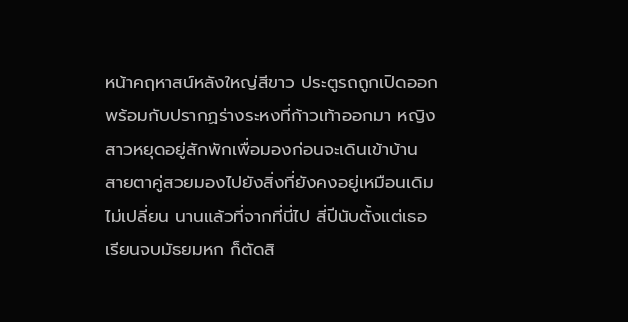หน้าคฤหาสน์หลังใหญ่สีขาว ประตูรถถูกเปิดออกพร้อมกับปรากฏร่างระหงที่ก้าวเท้าออกมา หญิงสาวหยุดอยู่สักพักเพื่อมองก่อนจะเดินเข้าบ้าน สายตาคู่สวยมองไปยังสิ่งที่ยังคงอยู่เหมือนเดิมไม่เปลี่ยน นานแล้วที่จากที่นี่ไป สี่ปีนับตั้งแต่เธอเรียนจบมัธยมหก ก็ตัดสิ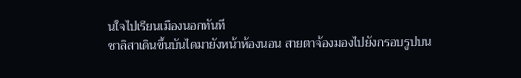นใจไปเรียนเมืองนอกทันที
ชาลิสาเดินขึ้นบันไดมายังหน้าห้องนอน สายตาจ้องมองไปยังกรอบรูปบน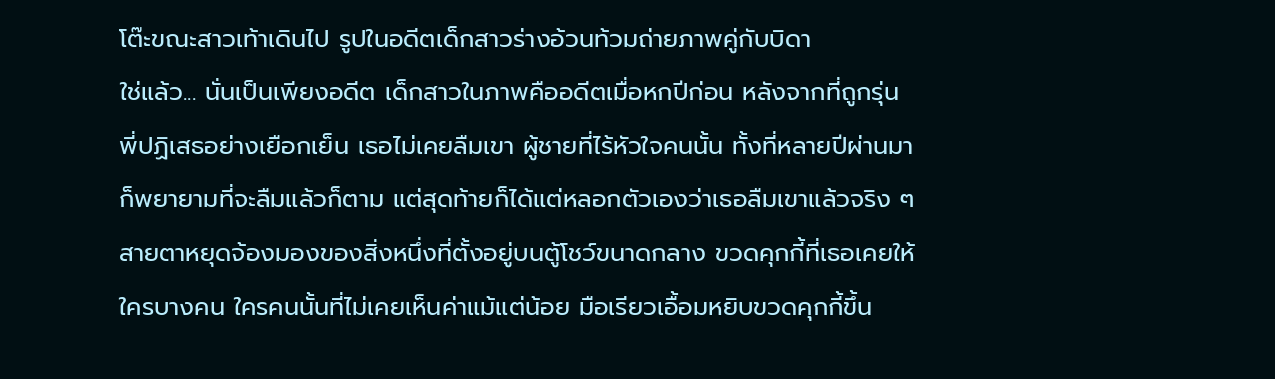โต๊ะขณะสาวเท้าเดินไป รูปในอดีตเด็กสาวร่างอ้วนท้วมถ่ายภาพคู่กับบิดา
ใช่แล้ว... นั่นเป็นเพียงอดีต เด็กสาวในภาพคืออดีตเมื่อหกปีก่อน หลังจากที่ถูกรุ่นพี่ปฏิเสธอย่างเยือกเย็น เธอไม่เคยลืมเขา ผู้ชายที่ไร้หัวใจคนนั้น ทั้งที่หลายปีผ่านมาก็พยายามที่จะลืมแล้วก็ตาม แต่สุดท้ายก็ได้แต่หลอกตัวเองว่าเธอลืมเขาแล้วจริง ๆ
สายตาหยุดจ้องมองของสิ่งหนึ่งที่ตั้งอยู่บนตู้โชว์ขนาดกลาง ขวดคุกกี้ที่เธอเคยให้ใครบางคน ใครคนนั้นที่ไม่เคยเห็นค่าแม้แต่น้อย มือเรียวเอื้อมหยิบขวดคุกกี้ขึ้น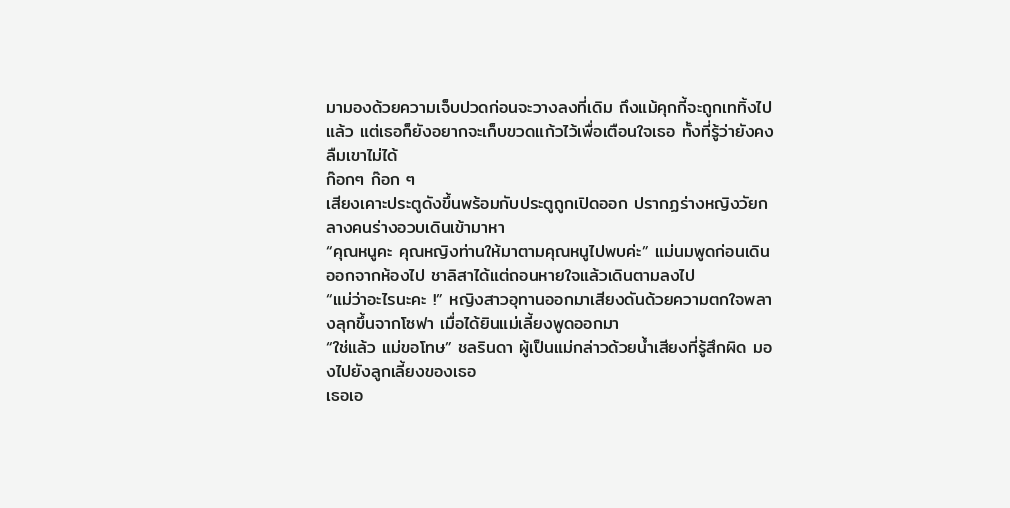มามองด้วยความเจ็บปวดก่อนจะวางลงที่เดิม ถึงแม้คุกกี้จะถูกเททิ้งไปแล้ว แต่เธอก็ยังอยากจะเก็บขวดแก้วไว้เพื่อเตือนใจเธอ ทั้งที่รู้ว่ายังคงลืมเขาไม่ได้
ก๊อกๆ ก๊อก ๆ
เสียงเคาะประตูดังขึ้นพร้อมกับประตูถูกเปิดออก ปรากฏร่างหญิงวัยกลางคนร่างอวบเดินเข้ามาหา
“คุณหนูคะ คุณหญิงท่านให้มาตามคุณหนูไปพบค่ะ” แม่นมพูดก่อนเดินออกจากห้องไป ชาลิสาได้แต่ถอนหายใจแล้วเดินตามลงไป
“แม่ว่าอะไรนะคะ !” หญิงสาวอุทานออกมาเสียงดันด้วยความตกใจพลางลุกขึ้นจากโซฟา เมื่อได้ยินแม่เลี้ยงพูดออกมา
“ใช่แล้ว แม่ขอโทษ” ชลรินดา ผู้เป็นแม่กล่าวด้วยน้ำเสียงที่รู้สึกผิด มองไปยังลูกเลี้ยงของเธอ
เธอเอ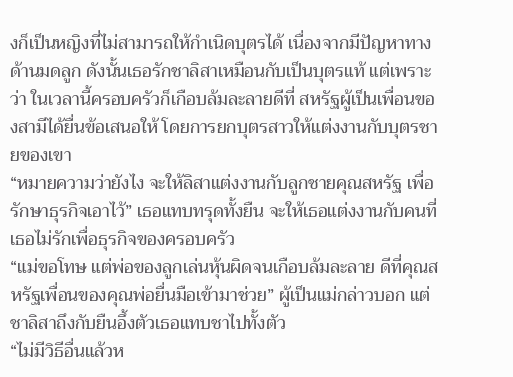งก็เป็นหญิงที่ไม่สามารถให้กำเนิดบุตรได้ เนื่องจากมีปัญหาทางด้านมดลูก ดังนั้นเธอรักชาลิสาเหมือนกับเป็นบุตรแท้ แต่เพราะว่า ในเวลานี้ครอบครัวก็เกือบล้มละลายดีที่ สหรัฐผู้เป็นเพื่อนของสามีได้ยื่นข้อเสนอให้ โดยการยกบุตรสาวให้แต่งงานกับบุตรชายของเขา
“หมายความว่ายังไง จะให้ลิสาแต่งงานกับลูกชายคุณสหรัฐ เพื่อรักษาธุรกิจเอาไว้” เธอแทบทรุดทั้งยืน จะให้เธอแต่งงานกับคนที่เธอไม่รักเพื่อธุรกิจของครอบครัว
“แม่ขอโทษ แต่พ่อของลูกเล่นหุ้นผิดจนเกือบล้มละลาย ดีที่คุณสหรัฐเพื่อนของคุณพ่อยื่นมือเข้ามาช่วย” ผู้เป็นแม่กล่าวบอก แต่ชาลิสาถึงกับยืนอึ้งตัวเธอแทบชาไปทั้งตัว
“ไม่มีวิธีอื่นแล้วห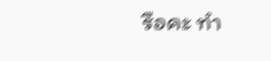รือคะ ทำ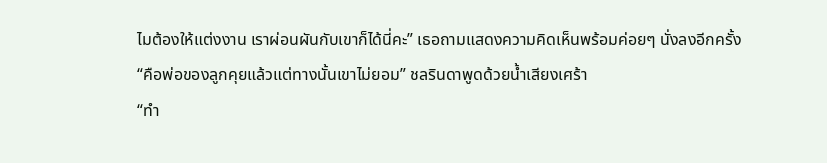ไมต้องให้แต่งงาน เราผ่อนผันกับเขาก็ได้นี่คะ” เธอถามแสดงความคิดเห็นพร้อมค่อยๆ นั่งลงอีกครั้ง
“คือพ่อของลูกคุยแล้วแต่ทางนั้นเขาไม่ยอม” ชลรินดาพูดด้วยน้ำเสียงเศร้า
“ทำ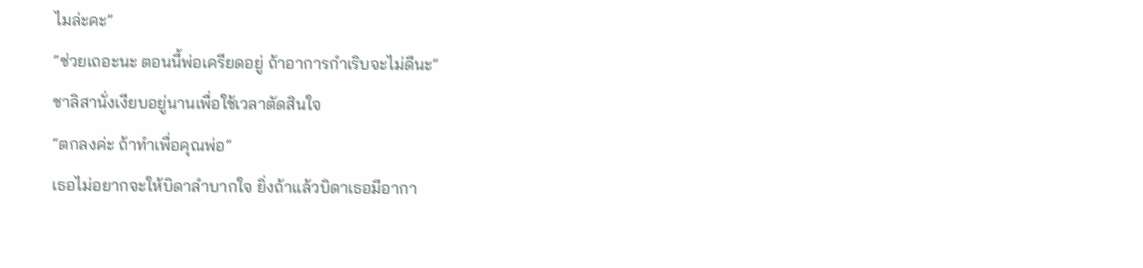ไมล่ะคะ”
“ช่วยเถอะนะ ตอนนี้พ่อเครียดอยู่ ถ้าอาการกำเริบจะไม่ดีนะ”
ชาลิสานั่งเงียบอยู่นานเพื่อใช้เวลาตัดสินใจ
“ตกลงค่ะ ถ้าทำเพื่อคุณพ่อ”
เธอไม่อยากจะให้บิดาลำบากใจ ยิ่งถ้าแล้วบิดาเธอมีอากา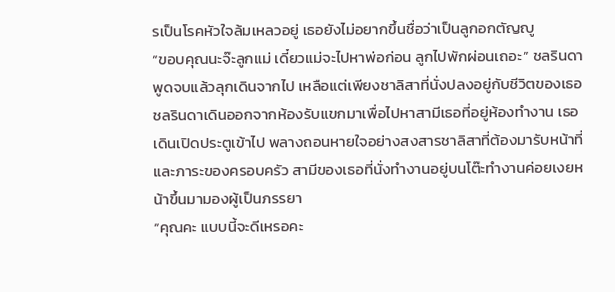รเป็นโรคหัวใจล้มเหลวอยู่ เธอยังไม่อยากขึ้นชื่อว่าเป็นลูกอกตัญญู
“ขอบคุณนะจ๊ะลูกแม่ เดี๋ยวแม่จะไปหาพ่อก่อน ลูกไปพักผ่อนเถอะ” ชลรินดาพูดจบแล้วลุกเดินจากไป เหลือแต่เพียงชาลิสาที่นั่งปลงอยู่กับชีวิตของเธอ
ชลรินดาเดินออกจากห้องรับแขกมาเพื่อไปหาสามีเธอที่อยู่ห้องทำงาน เธอเดินเปิดประตูเข้าไป พลางถอนหายใจอย่างสงสารชาลิสาที่ต้องมารับหน้าที่และภาระของครอบครัว สามีของเธอที่นั่งทำงานอยู่บนโต๊ะทำงานค่อยเงยหน้าขึ้นมามองผู้เป็นภรรยา
“คุณคะ แบบนี้จะดีเหรอคะ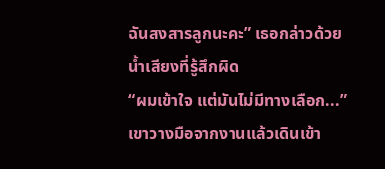ฉันสงสารลูกนะคะ” เธอกล่าวด้วยน้ำเสียงที่รู้สึกผิด
“ผมเข้าใจ แต่มันไม่มีทางเลือก...” เขาวางมือจากงานแล้วเดินเข้า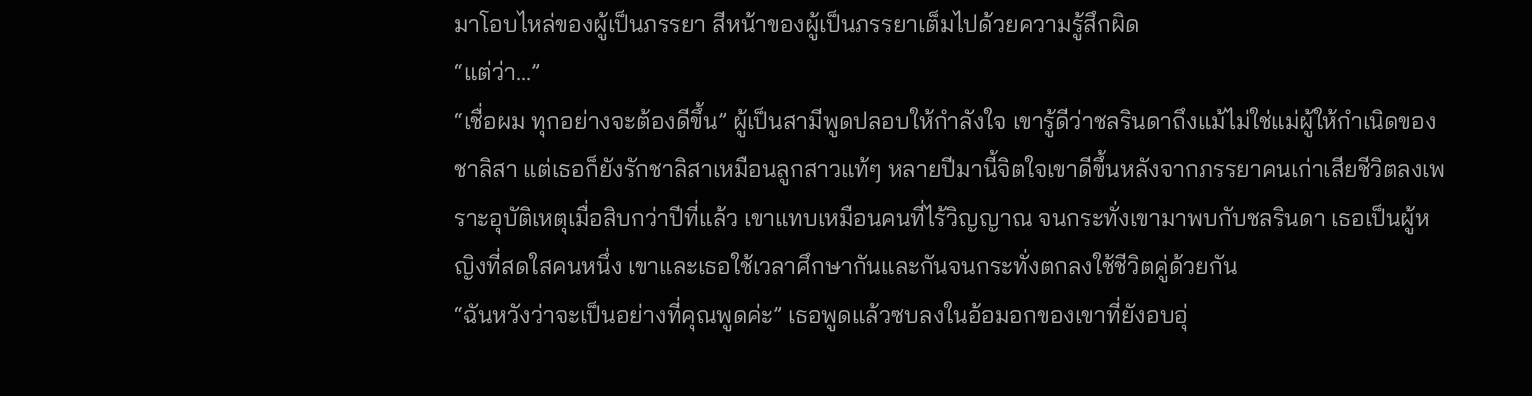มาโอบไหล่ของผู้เป็นภรรยา สีหน้าของผู้เป็นภรรยาเต็มไปด้วยความรู้สึกผิด
“แต่ว่า...”
“เชื่อผม ทุกอย่างจะต้องดีขึ้น” ผู้เป็นสามีพูดปลอบให้กำลังใจ เขารู้ดีว่าชลรินดาถึงแม้ไม่ใช่แม่ผู้ให้กำเนิดของชาลิสา แต่เธอก็ยังรักชาลิสาเหมือนลูกสาวแท้ๆ หลายปีมานี้จิตใจเขาดีขึ้นหลังจากภรรยาคนเก่าเสียชีวิตลงเพราะอุบัติเหตุเมื่อสิบกว่าปีที่แล้ว เขาแทบเหมือนคนที่ไร้วิญญาณ จนกระทั่งเขามาพบกับชลรินดา เธอเป็นผู้หญิงที่สดใสคนหนึ่ง เขาและเธอใช้เวลาศึกษากันและกันจนกระทั่งตกลงใช้ชีวิตคู่ด้วยกัน
“ฉันหวังว่าจะเป็นอย่างที่คุณพูดค่ะ” เธอพูดแล้วซบลงในอ้อมอกของเขาที่ยังอบอุ่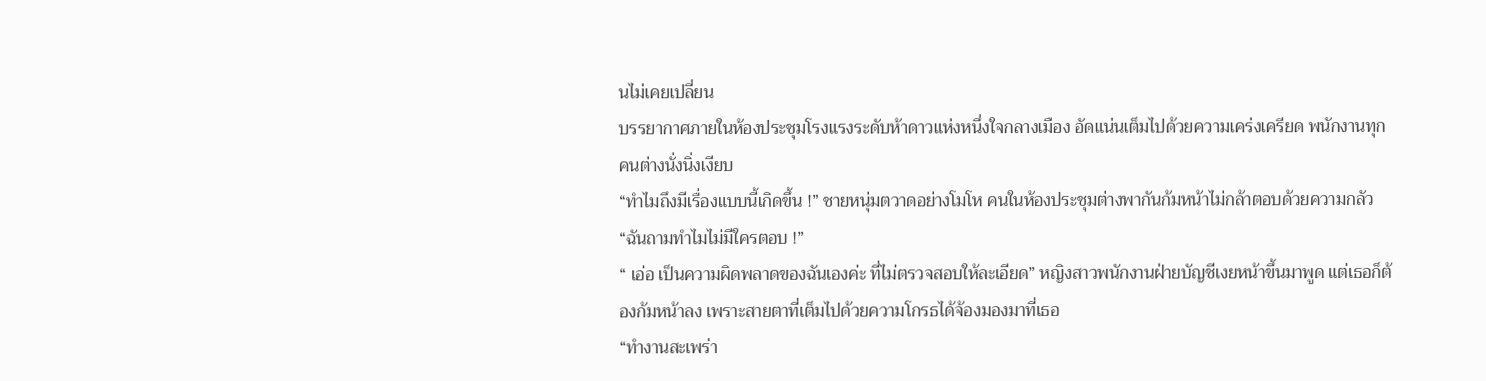นไม่เคยเปลี่ยน
บรรยากาศภายในห้องประชุมโรงแรงระดับห้าดาวแห่งหนึ่งใจกลางเมือง อัดแน่นเต็มไปด้วยความเคร่งเครียด พนักงานทุกคนต่างนั่งนิ่งเงียบ
“ทำไมถึงมีเรื่องแบบนี้เกิดขึ้น !” ชายหนุ่มตวาดอย่างโมโห คนในห้องประชุมต่างพากันก้มหน้าไม่กล้าตอบด้วยความกลัว
“ฉันถามทำไมไม่มีใครตอบ !”
“ เอ่อ เป็นความผิดพลาดของฉันเองค่ะ ที่ไม่ตรวจสอบให้ละเอียด” หญิงสาวพนักงานฝ่ายบัญชีเงยหน้าขึ้นมาพูด แต่เธอก็ต้องก้มหน้าลง เพราะสายตาที่เต็มไปด้วยความโกรธได้จ้องมองมาที่เธอ
“ทำงานสะเพร่า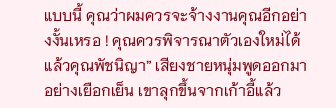แบบนี้ คุณว่าผมควรจะจ้างงานคุณอีกอย่างงั้นเหรอ ! คุณควรพิจารณาตัวเองใหม่ได้แล้วคุณพัชนิญา” เสียงชายหนุ่มพูดออกมาอย่างเยือกเย็น เขาลุกขึ้นจากเก้าอี้แล้ว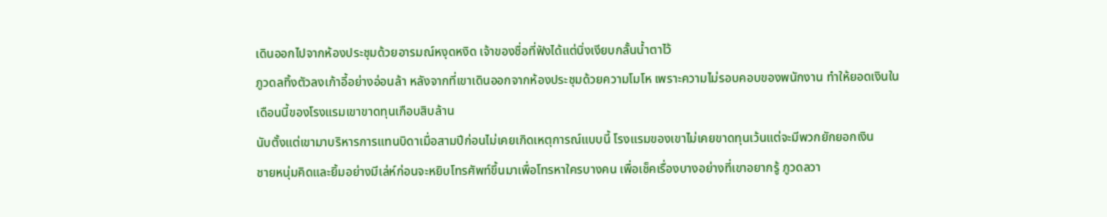เดินออกไปจากห้องประชุมด้วยอารมณ์หงุดหงิด เจ้าของชื่อที่ฟังได้แต่นิ่งเงียบกลั้นน้ำตาไว้
ภูวดลทิ้งตัวลงเก้าอี้อย่างอ่อนล้า หลังจากที่เขาเดินออกจากห้องประชุมด้วยความโมโห เพราะความไม่รอบคอบของพนักงาน ทำให้ยอดเงินในเดือนนี้ของโรงแรมเขาขาดทุนเกือบสิบล้าน
นับตั้งแต่เขามาบริหารการแทนบิดาเมื่อสามปีก่อนไม่เคยเกิดเหตุการณ์แบบนี้ โรงแรมของเขาไม่เคยขาดทุนเว้นแต่จะมีพวกยักยอกเงิน
ชายหนุ่มคิดและยิ้มอย่างมีเล่ห์ก่อนจะหยิบโทรศัพท์ขึ้นมาเพื่อโทรหาใครบางคน เพื่อเช็คเรื่องบางอย่างที่เขาอยากรู้ ภูวดลวา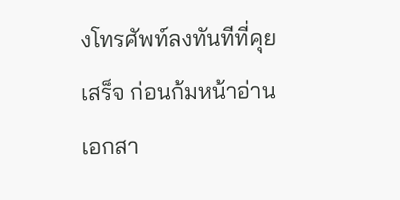งโทรศัพท์ลงทันทีที่คุยเสร็จ ก่อนก้มหน้าอ่านเอกสา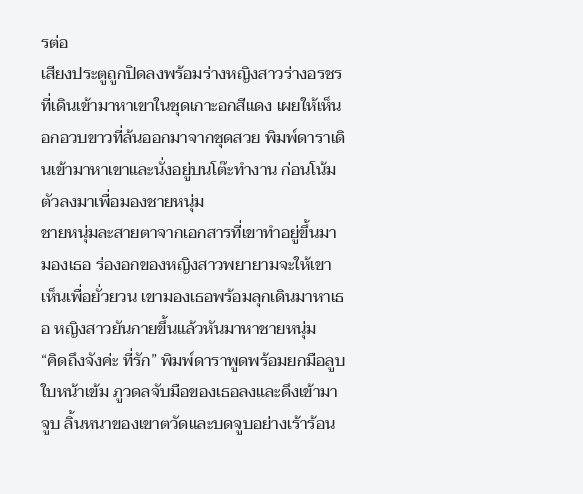รต่อ
เสียงประตูถูกปิดลงพร้อมร่างหญิงสาวร่างอรชรที่เดินเข้ามาหาเขาในชุดเกาะอกสีแดง เผยให้เห็นอกอวบขาวที่ล้นออกมาจากชุดสวย พิมพ์ดาราเดินเข้ามาหาเขาและนั่งอยู่บนโต๊ะทำงาน ก่อนโน้มตัวลงมาเพื่อมองชายหนุ่ม
ชายหนุ่มละสายตาจากเอกสารที่เขาทำอยู่ขึ้นมามองเธอ ร่องอกของหญิงสาวพยายามจะให้เขาเห็นเพื่อยั่วยวน เขามองเธอพร้อมลุกเดินมาหาเธอ หญิงสาวยันกายขึ้นแล้วหันมาหาชายหนุ่ม
“คิดถึงจังค่ะ ที่รัก” พิมพ์ดาราพูดพร้อมยกมือลูบใบหน้าเข้ม ภูวดลจับมือของเธอลงและดึงเข้ามาจูบ ลิ้นหนาของเขาตวัดและบดจูบอย่างเร้าร้อน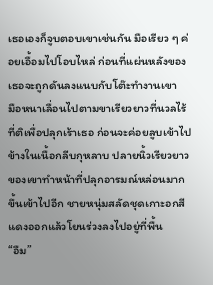เธอเองก็จูบตอบเขาเช่นกัน มือเรียว ๆ ค่อยเอื้อมไปโอบไหล่ ก่อนที่แผ่นหลังของเธอจะถูกดันลงแนบกับโต๊ะทำงานเขา
มือหนาเลื่อนไปตามขาเรียวยาวที่นวลไร้ที่ติเพื่อปลุกเร้าเธอ ก่อนจะค่อยลูบเข้าไปข้างในเนื้อกลีบกุหลาบ ปลายนิ้วเรียวยาวของเขาทำหน้าที่ปลุกอารมณ์หล่อนมากขึ้นเข้าไปอีก ชายหนุ่มสลัดชุดเกาะอกสีแดงออกแล้วโยนร่วงลงไปอยู่ที่พื้น
“อืม”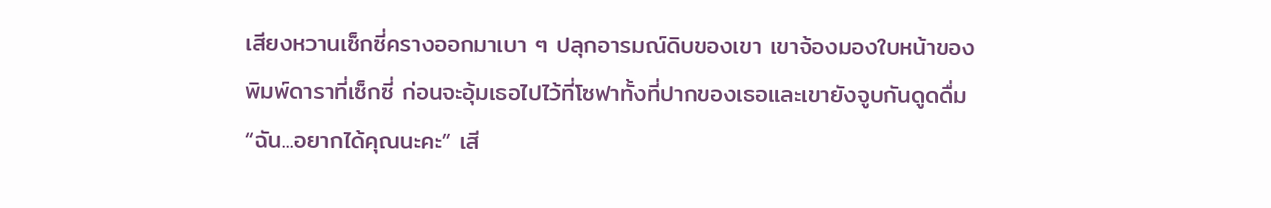เสียงหวานเซ็กซี่ครางออกมาเบา ๆ ปลุกอารมณ์ดิบของเขา เขาจ้องมองใบหน้าของพิมพ์ดาราที่เซ็กซี่ ก่อนจะอุ้มเธอไปไว้ที่โซฟาทั้งที่ปากของเธอและเขายังจูบกันดูดดื่ม
“ฉัน...อยากได้คุณนะคะ” เสี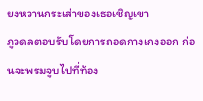ยงหวานกระเส่าของเธอเชิญเขา
ภูวดลตอบรับโดยการถอดกางเกงออก ก่อนจะพรมจูบไปที่ท้อง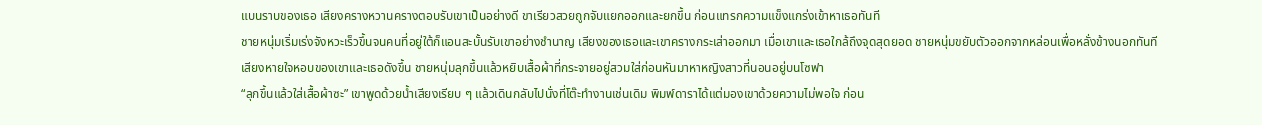แบนราบของเธอ เสียงครางหวานครางตอบรับเขาเป็นอย่างดี ขาเรียวสวยถูกจับแยกออกและยกขึ้น ก่อนแทรกความแข็งแกร่งเข้าหาเธอทันที
ชายหนุ่มเริ่มเร่งจังหวะเร็วขึ้นจนคนที่อยู่ใต้ก็แอนสะบั้นรับเขาอย่างชำนาญ เสียงของเธอและเขาครางกระเส่าออกมา เมื่อเขาและเธอใกล้ถึงจุดสุดยอด ชายหนุ่มขยับตัวออกจากหล่อนเพื่อหลั่งข้างนอกทันที
เสียงหายใจหอบของเขาและเธอดังขึ้น ชายหนุ่มลุกขึ้นแล้วหยิบเสื้อผ้าที่กระจายอยู่สวมใส่ก่อนหันมาหาหญิงสาวที่นอนอยู่บนโซฟา
“ลุกขึ้นแล้วใส่เสื้อผ้าซะ” เขาพูดด้วยน้ำเสียงเรียบ ๆ แล้วเดินกลับไปนั่งที่โต๊ะทำงานเช่นเดิม พิมพ์ดาราได้แต่มองเขาด้วยความไม่พอใจ ก่อน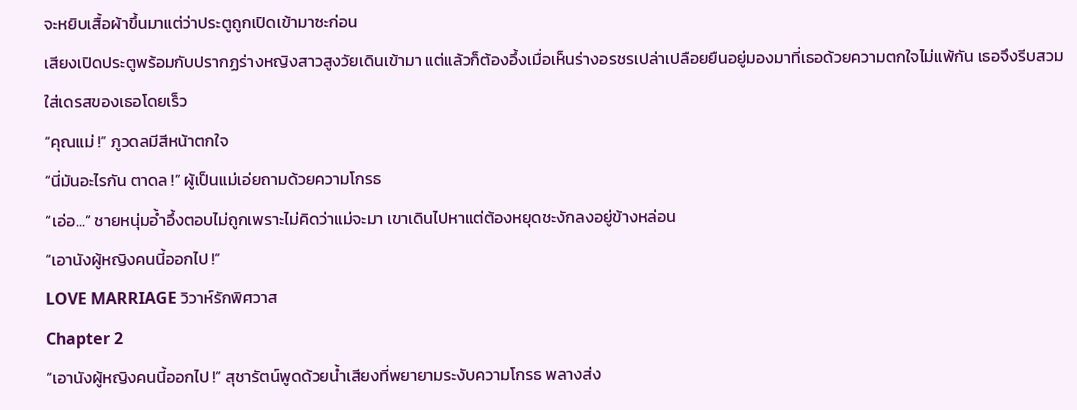จะหยิบเสื้อผ้าขึ้นมาแต่ว่าประตูถูกเปิดเข้ามาซะก่อน
เสียงเปิดประตูพร้อมกับปรากฏร่างหญิงสาวสูงวัยเดินเข้ามา แต่แล้วก็ต้องอึ้งเมื่อเห็นร่างอรชรเปล่าเปลือยยืนอยู่มองมาที่เธอด้วยความตกใจไม่แพ้กัน เธอจึงรีบสวมใส่เดรสของเธอโดยเร็ว
“คุณแม่ !” ภูวดลมีสีหน้าตกใจ
“นี่มันอะไรกัน ตาดล !” ผู้เป็นแม่เอ่ยถามด้วยความโกรธ
“เอ่อ...” ชายหนุ่มอ้ำอึ้งตอบไม่ถูกเพราะไม่คิดว่าแม่จะมา เขาเดินไปหาแต่ต้องหยุดชะงักลงอยู่ข้างหล่อน
“เอานังผู้หญิงคนนี้ออกไป !”
LOVE MARRIAGE วิวาห์รักพิศวาส
Chapter 2
“เอานังผู้หญิงคนนี้ออกไป !” สุชารัตน์พูดด้วยน้ำเสียงที่พยายามระงับความโกรธ พลางส่ง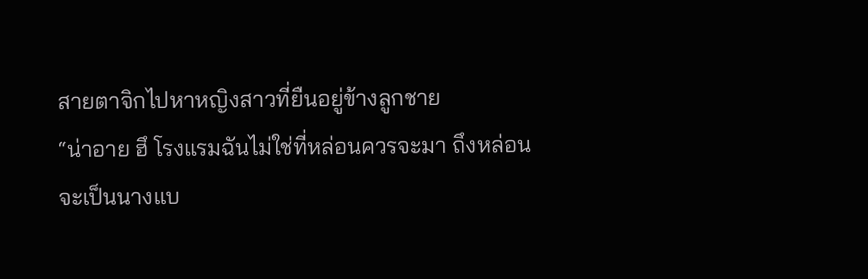สายตาจิกไปหาหญิงสาวที่ยืนอยู่ข้างลูกชาย
“น่าอาย ฮึ โรงแรมฉันไม่ใช่ที่หล่อนควรจะมา ถึงหล่อนจะเป็นนางแบ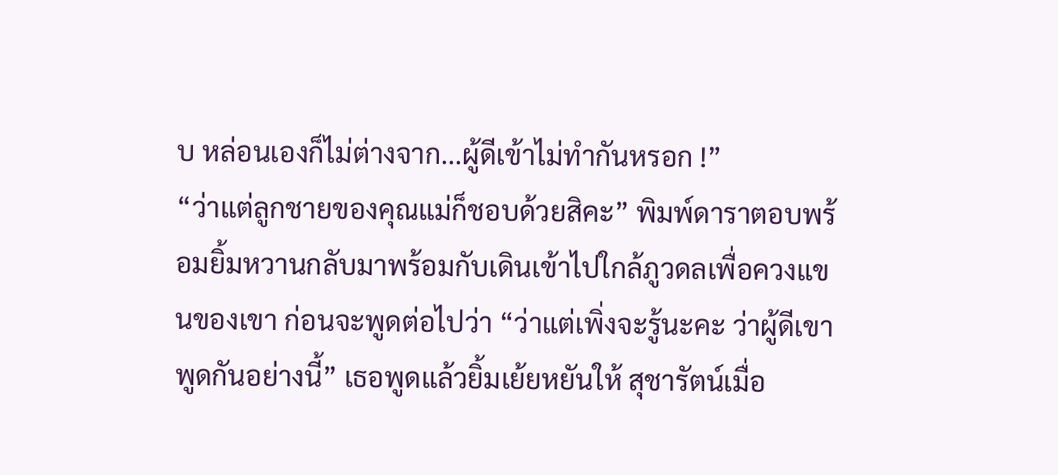บ หล่อนเองก็ไม่ต่างจาก...ผู้ดีเข้าไม่ทำกันหรอก !”
“ว่าแต่ลูกชายของคุณแม่ก็ชอบด้วยสิคะ” พิมพ์ดาราตอบพร้อมยิ้มหวานกลับมาพร้อมกับเดินเข้าไปใกล้ภูวดลเพื่อควงแขนของเขา ก่อนจะพูดต่อไปว่า “ว่าแต่เพิ่งจะรู้นะคะ ว่าผู้ดีเขาพูดกันอย่างนี้” เธอพูดแล้วยิ้มเย้ยหยันให้ สุชารัตน์เมื่อ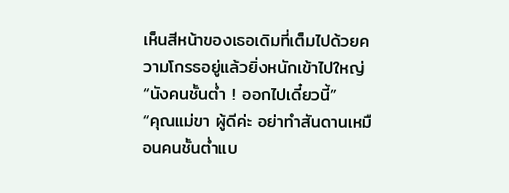เห็นสีหน้าของเธอเดิมที่เต็มไปด้วยความโกรธอยู่แล้วยิ่งหนักเข้าไปใหญ่
“นังคนชั้นต่ำ ! ออกไปเดี๋ยวนี้”
“คุณแม่ขา ผู้ดีค่ะ อย่าทำสันดานเหมือนคนชั้นต่ำแบ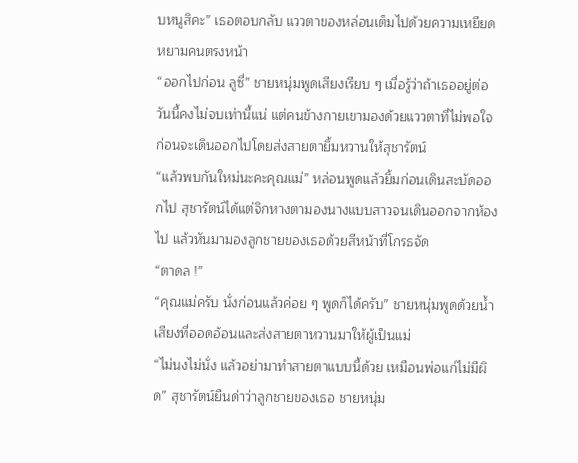บหนูสิคะ” เธอตอบกลับ แววตาของหล่อนเต็มไปด้วยความเหยียดหยามคนตรงหน้า
“ออกไปก่อน ลูซี่” ชายหนุ่มพูดเสียงเรียบ ๆ เมื่อรู้ว่าถ้าเธออยู่ต่อวันนี้คงไม่จบเท่านี้แน่ แต่คนข้างกายเขามองด้วยแววตาที่ไม่พอใจ ก่อนจะเดินออกไปโดยส่งสายตายิ้มหวานให้สุชารัตน์
“แล้วพบกันใหม่นะคะคุณแม่” หล่อนพูดแล้วยิ้มก่อนเดินสะบัดออกไป สุชารัตน์ได้แต่จิกหางตามองนางแบบสาวจนเดินออกจากห้องไป แล้วหันมามองลูกชายของเธอด้วยสีหน้าที่โกรธจัด
“ตาดล !”
“คุณแม่ครับ นั่งก่อนแล้วค่อย ๆ พูดก็ได้ครับ” ชายหนุ่มพูดด้วยน้ำเสียงที่ออดอ้อนและส่งสายตาหวานมาให้ผู้เป็นแม่
“ไม่นงไม่นั่ง แล้วอย่ามาทำสายตาแบบนี้ด้วย เหมือนพ่อแก่ไม่มีผิด” สุชารัตน์ยืนด่าว่าลูกชายของเธอ ชายหนุ่ม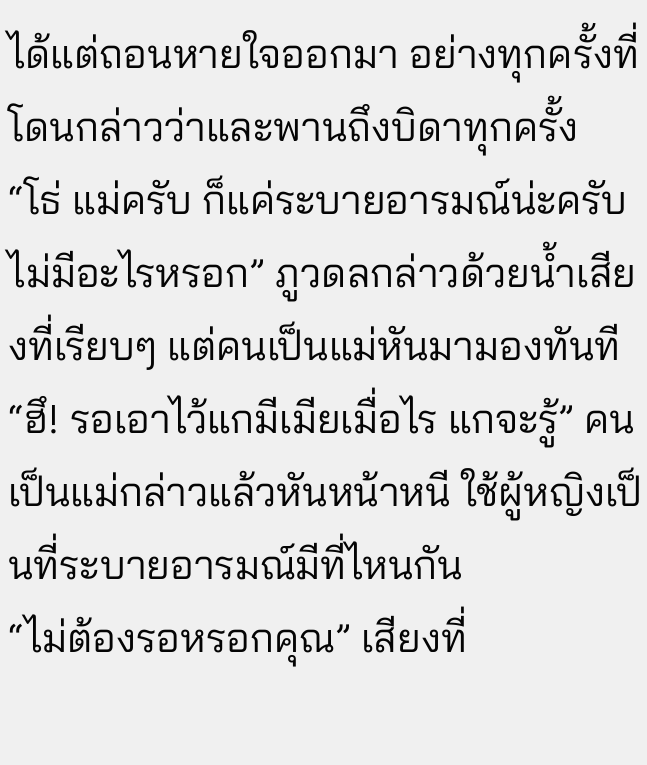ได้แต่ถอนหายใจออกมา อย่างทุกครั้งที่โดนกล่าวว่าและพานถึงบิดาทุกครั้ง
“โธ่ แม่ครับ ก็แค่ระบายอารมณ์น่ะครับ ไม่มีอะไรหรอก” ภูวดลกล่าวด้วยน้ำเสียงที่เรียบๆ แต่คนเป็นแม่หันมามองทันที
“ฮึ! รอเอาไว้แกมีเมียเมื่อไร แกจะรู้” คนเป็นแม่กล่าวแล้วหันหน้าหนี ใช้ผู้หญิงเป็นที่ระบายอารมณ์มีที่ไหนกัน
“ไม่ต้องรอหรอกคุณ” เสียงที่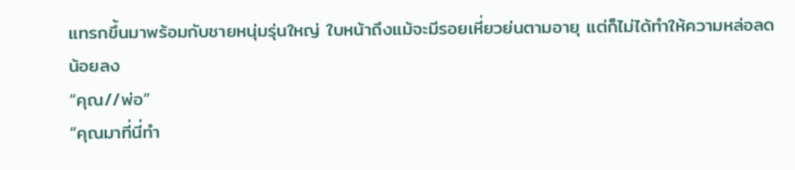แทรกขึ้นมาพร้อมกับชายหนุ่มรุ่นใหญ่ ใบหน้าถึงแม้จะมีรอยเหี่ยวย่นตามอายุ แต่ก็ไม่ได้ทำให้ความหล่อลดน้อยลง
“คุณ//พ่อ”
“คุณมาที่นี่ทำ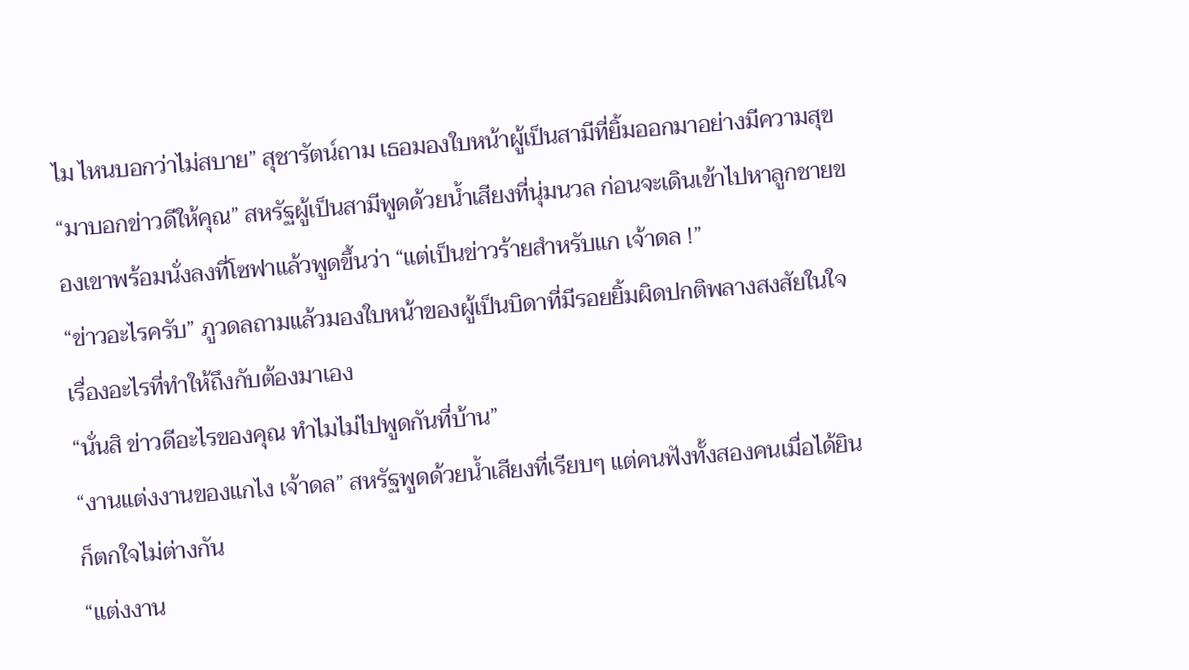ไม ไหนบอกว่าไม่สบาย” สุชารัตน์ถาม เธอมองใบหน้าผู้เป็นสามีที่ยิ้มออกมาอย่างมีความสุข
“มาบอกข่าวดีให้คุณ” สหรัฐผู้เป็นสามีพูดด้วยน้ำเสียงที่นุ่มนวล ก่อนจะเดินเข้าไปหาลูกชายของเขาพร้อมนั่งลงที่โซฟาแล้วพูดขึ้นว่า “แต่เป็นข่าวร้ายสำหรับแก เจ้าดล !”
“ข่าวอะไรครับ” ภูวดลถามแล้วมองใบหน้าของผู้เป็นบิดาที่มีรอยยิ้มผิดปกติพลางสงสัยในใจ เรื่องอะไรที่ทำให้ถึงกับต้องมาเอง
“นั่นสิ ข่าวดีอะไรของคุณ ทำไมไม่ไปพูดกันที่บ้าน”
“งานแต่งงานของแกไง เจ้าดล” สหรัฐพูดด้วยน้ำเสียงที่เรียบๆ แต่คนฟังทั้งสองคนเมื่อได้ยินก็ตกใจไม่ต่างกัน
“แต่งงาน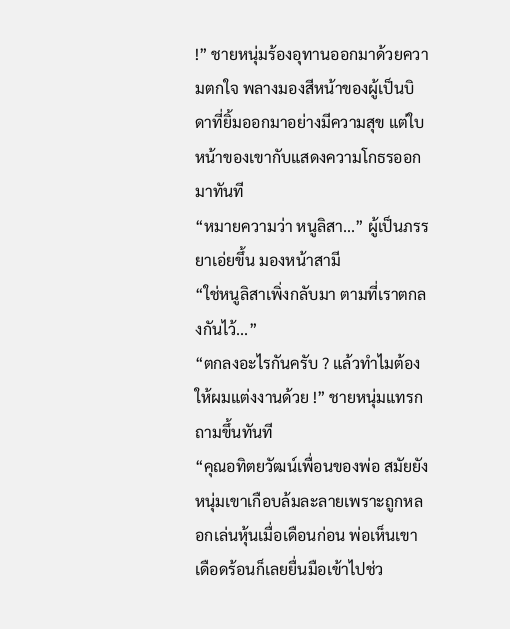!” ชายหนุ่มร้องอุทานออกมาด้วยความตกใจ พลางมองสีหน้าของผู้เป็นบิดาที่ยิ้มออกมาอย่างมีความสุข แต่ใบหน้าของเขากับแสดงความโกธรออกมาทันที
“หมายความว่า หนูลิสา...” ผู้เป็นภรรยาเอ่ยขึ้น มองหน้าสามี
“ใช่หนูลิสาเพิ่งกลับมา ตามที่เราตกลงกันไว้...”
“ตกลงอะไรกันครับ ? แล้วทำไมต้องให้ผมแต่งงานด้วย !” ชายหนุ่มแทรกถามขึ้นทันที
“คุณอทิตยวัฒน์เพื่อนของพ่อ สมัยยังหนุ่มเขาเกือบล้มละลายเพราะถูกหลอกเล่นหุ้นเมื่อเดือนก่อน พ่อเห็นเขาเดือดร้อนก็เลยยื่นมือเข้าไปช่ว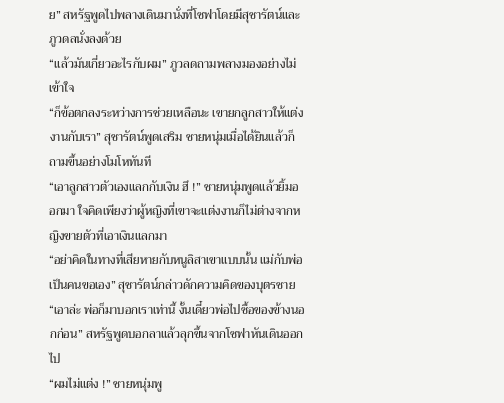ย” สหรัฐพูดไปพลางเดินมานั่งที่โซฟาโดยมีสุชารัตน์และภูวดลนั่งลงด้วย
“แล้วมันเกี่ยวอะไรกับผม” ภูวลดถามพลางมองอย่างไม่เข้าใจ
“ก็ข้อตกลงระหว่างการช่วยเหลือนะ เขายกลูกสาวให้แต่งงานกับเรา” สุชารัตน์พูดเสริม ชายหนุ่มเมื่อได้ยินแล้วก็ถามขึ้นอย่างโมโหทันที
“เอาลูกสาวตัวเองแลกกับเงิน ฮึ !” ชายหนุ่มพูดแล้วยิ้มออกมา ใจคิดเพียงว่าผู้หญิงที่เขาจะแต่งงานก็ไม่ต่างจากหญิงขายตัวที่เอาเงินแลกมา
“อย่าคิดในทางที่เสียหายกับหนูลิสาเขาแบบนั้น แม่กับพ่อเป็นคนขอเอง” สุชารัตน์กล่าวดักความคิดของบุตรชาย
“เอาล่ะ พ่อก็มาบอกเราเท่านี้ งั้นเดี๋ยวพ่อไปซื้อของข้างนอกก่อน” สหรัฐพูดบอกลาแล้วลุกขึ้นจากโซฟาหันเดินออกไป
“ผมไม่แต่ง !” ชายหนุ่มพู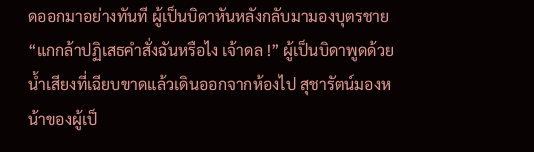ดออกมาอย่างทันที ผู้เป็นบิดาหันหลังกลับมามองบุตรชาย
“แกกล้าปฏิเสธคำสั่งฉันหรือไง เจ้าดล !” ผู้เป็นบิดาพูดด้วยน้ำเสียงที่เฉียบขาดแล้วเดินออกจากห้องไป สุชารัตน์มองหน้าของผู้เป็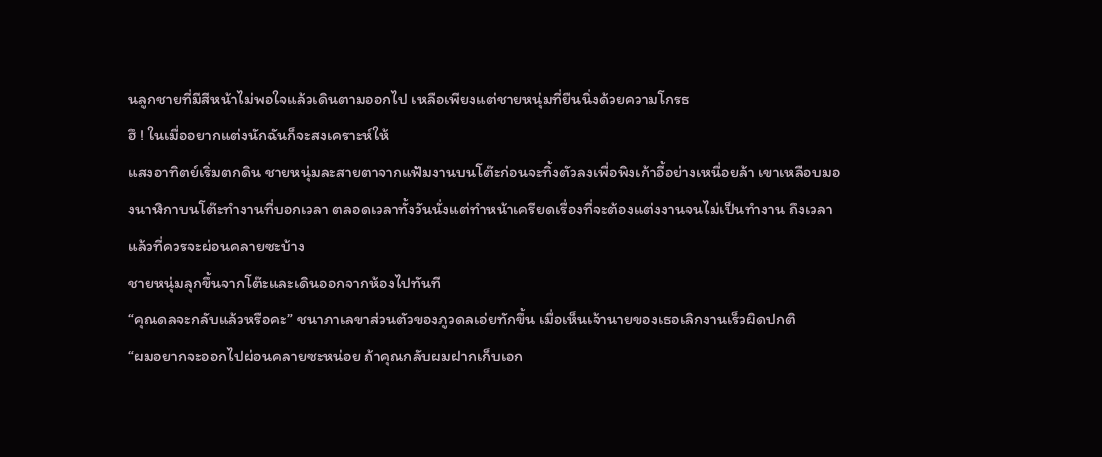นลูกชายที่มีสีหน้าไม่พอใจแล้วเดินตามออกไป เหลือเพียงแต่ชายหนุ่มที่ยืนนิ่งด้วยความโกรธ
ฮึ ! ในเมื่ออยากแต่งนักฉันก็จะสงเคราะห์ให้
แสงอาทิตย์เริ่มตกดิน ชายหนุ่มละสายตาจากแฟ้มงานบนโต๊ะก่อนจะทิ้งตัวลงเพื่อพิงเก้าอี้อย่างเหนื่อยล้า เขาเหลือบมองนาฬิกาบนโต๊ะทำงานที่บอกเวลา ตลอดเวลาทั้งวันนั่งแต่ทำหน้าเครียดเรื่องที่จะต้องแต่งงานจนไม่เป็นทำงาน ถึงเวลาแล้วที่ควรจะผ่อนคลายซะบ้าง
ชายหนุ่มลุกขึ้นจากโต๊ะและเดินออกจากห้องไปทันที
“คุณดลจะกลับแล้วหรือคะ” ชนาภาเลขาส่วนตัวของภูวดลเอ่ยทักขึ้น เมื่อเห็นเจ้านายของเธอเลิกงานเร็วผิดปกติ
“ผมอยากจะออกไปผ่อนคลายซะหน่อย ถ้าคุณกลับผมฝากเก็บเอก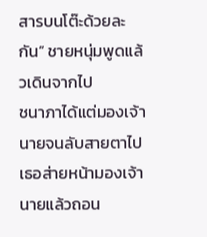สารบนโต๊ะด้วยละกัน” ชายหนุ่มพูดแล้วเดินจากไป
ชนาภาได้แต่มองเจ้านายจนลับสายตาไป
เธอส่ายหน้ามองเจ้านายแล้วถอน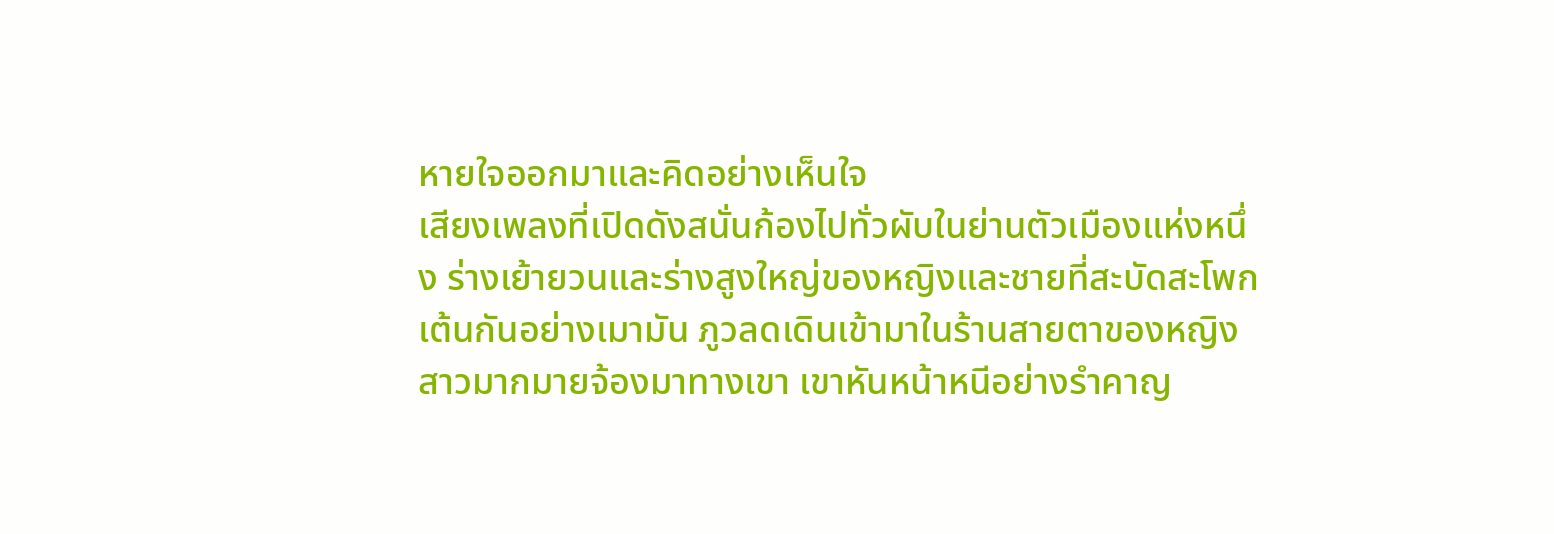หายใจออกมาและคิดอย่างเห็นใจ
เสียงเพลงที่เปิดดังสนั่นก้องไปทั่วผับในย่านตัวเมืองแห่งหนึ่ง ร่างเย้ายวนและร่างสูงใหญ่ของหญิงและชายที่สะบัดสะโพกเต้นกันอย่างเมามัน ภูวลดเดินเข้ามาในร้านสายตาของหญิงสาวมากมายจ้องมาทางเขา เขาหันหน้าหนีอย่างรำคาญ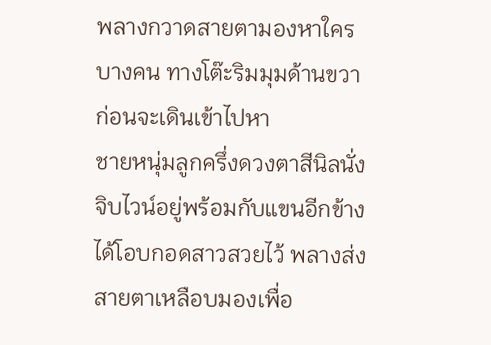พลางกวาดสายตามองหาใครบางคน ทางโต๊ะริมมุมด้านขวา ก่อนจะเดินเข้าไปหา
ชายหนุ่มลูกครึ่งดวงตาสีนิลนั่งจิบไวน์อยู่พร้อมกับแขนอีกข้างได้โอบกอดสาวสวยไว้ พลางส่งสายตาเหลือบมองเพื่อ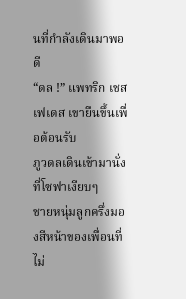นที่กำลังเดินมาพอดี
“ดล !” แพทริก เชสเฟเดส เขายืนขึ้นเพื่อต้อนรับ
ภูวดลเดินเข้ามานั่งที่โซฟาเงียบๆ
ชายหนุ่มลูกครึ่งมองสีหน้าของเพื่อนที่ไม่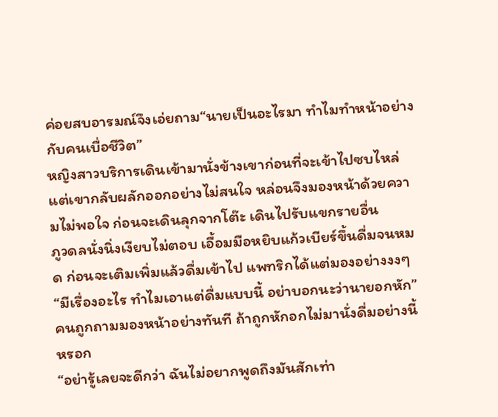ค่อยสบอารมณ์จึงเอ่ยถาม“นายเป็นอะไรมา ทำไมทำหน้าอย่างกับคนเบื่อชีวิต”
หญิงสาวบริการเดินเข้ามานั่งข้างเขาก่อนที่จะเข้าไปซบไหล่ แต่เขากลับผลักออกอย่างไม่สนใจ หล่อนจึงมองหน้าด้วยความไม่พอใจ ก่อนจะเดินลุกจากโต๊ะ เดินไปรับแขกรายอื่น
ภูวดลนั่งนิ่งเงียบไม่ตอบ เอื้อมมือหยิบแก้วเบียร์ขึ้นดื่มจนหมด ก่อนจะเติมเพิ่มแล้วดื่มเข้าไป แพทริกได้แต่มองอย่างงงๆ
“มีเรื่องอะไร ทำไมเอาแต่ดื่มแบบนี้ อย่าบอกนะว่านายอกหัก”
คนถูกถามมองหน้าอย่างทันที ถ้าถูกหักอกไม่มานั่งดื่มอย่างนี้หรอก
“อย่ารู้เลยจะดีกว่า ฉันไม่อยากพูดถึงมันสักเท่า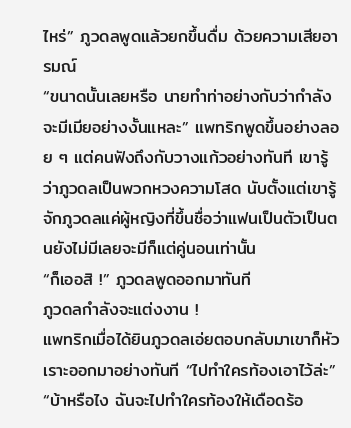ไหร่” ภูวดลพูดแล้วยกขึ้นดื่ม ด้วยความเสียอารมณ์
“ขนาดนั้นเลยหรือ นายทำท่าอย่างกับว่ากำลังจะมีเมียอย่างงั้นแหละ” แพทริกพูดขึ้นอย่างลอย ๆ แต่คนฟังถึงกับวางแก้วอย่างทันที เขารู้ว่าภูวดลเป็นพวกหวงความโสด นับตั้งแต่เขารู้จักภูวดลแค่ผู้หญิงที่ขึ้นชื่อว่าแฟนเป็นตัวเป็นตนยังไม่มีเลยจะมีก็แต่คู่นอนเท่านั้น
“ก็เออสิ !” ภูวดลพูดออกมาทันที
ภูวดลกำลังจะแต่งงาน !
แพทริกเมื่อได้ยินภูวดลเอ่ยตอบกลับมาเขาก็หัวเราะออกมาอย่างทันที “ไปทำใครท้องเอาไว้ล่ะ”
“บ้าหรือไง ฉันจะไปทำใครท้องให้เดือดร้อ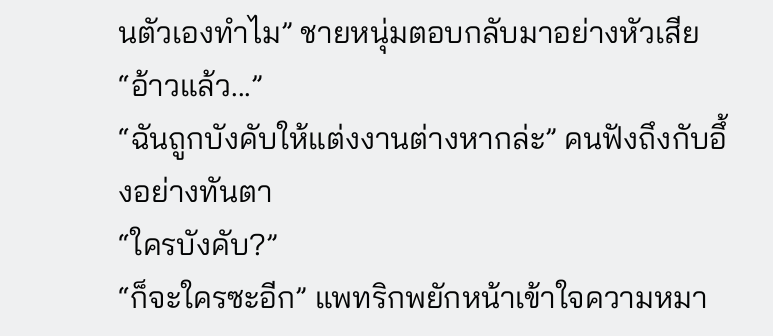นตัวเองทำไม” ชายหนุ่มตอบกลับมาอย่างหัวเสีย
“อ้าวแล้ว...”
“ฉันถูกบังคับให้แต่งงานต่างหากล่ะ” คนฟังถึงกับอึ้งอย่างทันตา
“ใครบังคับ?”
“ก็จะใครซะอีก” แพทริกพยักหน้าเข้าใจความหมา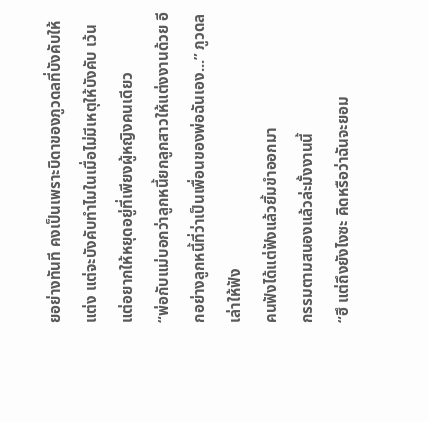ยอย่างทันที คงเป็นเพราะบิดาของภูวดลที่บังคับให้แต่ง แต่จะบังคับทำไมในเมื่อไม่มีเหตุให้บังคับ เว้นแต่อยากให้หยุดอยู่ที่เพียงผู้หญิงคนเดียว
“พ่อกับแม่บอกว่าลูกหนี้ยกลูกสาวให้แต่งงานด้วย อีกอย่างลูกหนี้ที่ว่าเป็นเพื่อนของพ่อฉันเอง...” ภูวดลเล่าให้ฟัง
คนฟังได้แต่ฟังแล้วยิ้มขำออกมา
กรรมตามสนองแล้วล่ะมั้งงานนี้
“ฮึ แต่ถึงยังไงซะ คิดหรือว่าฉันจะยอม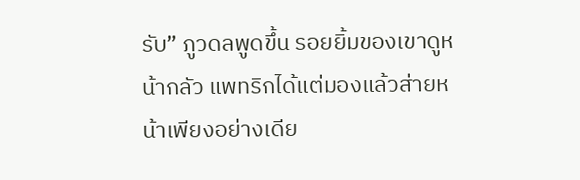รับ” ภูวดลพูดขึ้น รอยยิ้มของเขาดูหน้ากลัว แพทริกได้แต่มองแล้วส่ายหน้าเพียงอย่างเดีย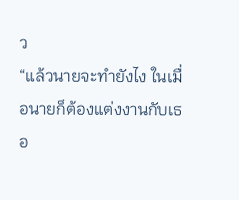ว
“แล้วนายจะทำยังไง ในเมื่อนายก็ต้องแต่งงานกับเธอ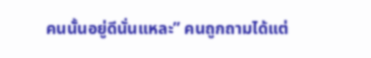คนนั้นอยู่ดีนั่นแหละ” คนถูกถามได้แต่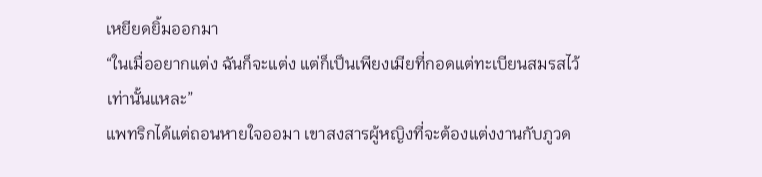เหยียดยิ้มออกมา
“ในเมื่ออยากแต่ง ฉันก็จะแต่ง แต่ก็เป็นเพียงเมียที่กอดแต่ทะเบียนสมรสไว้เท่านั้นแหละ”
แพทริกได้แต่ถอนหายใจออมา เขาสงสารผู้หญิงที่จะต้องแต่งงานกับภูวด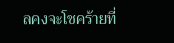ลคงจะโชคร้ายที่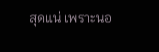สุดแน่ เพราะนอ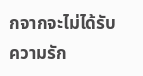กจากจะไม่ได้รับความรัก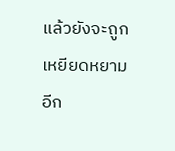แล้วยังจะถูกเหยียดหยามอีก